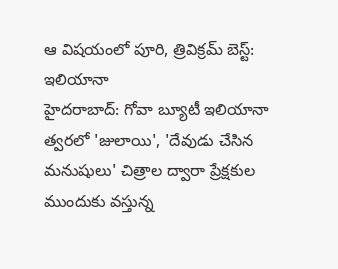ఆ విషయంలో పూరి, త్రివిక్రమ్ బెస్ట్: ఇలియానా
హైదరాబాద్: గోవా బ్యూటీ ఇలియానా త్వరలో 'జులాయి', 'దేవుడు చేసిన మనుషులు' చిత్రాల ద్వారా ప్రేక్షకుల ముందుకు వస్తున్న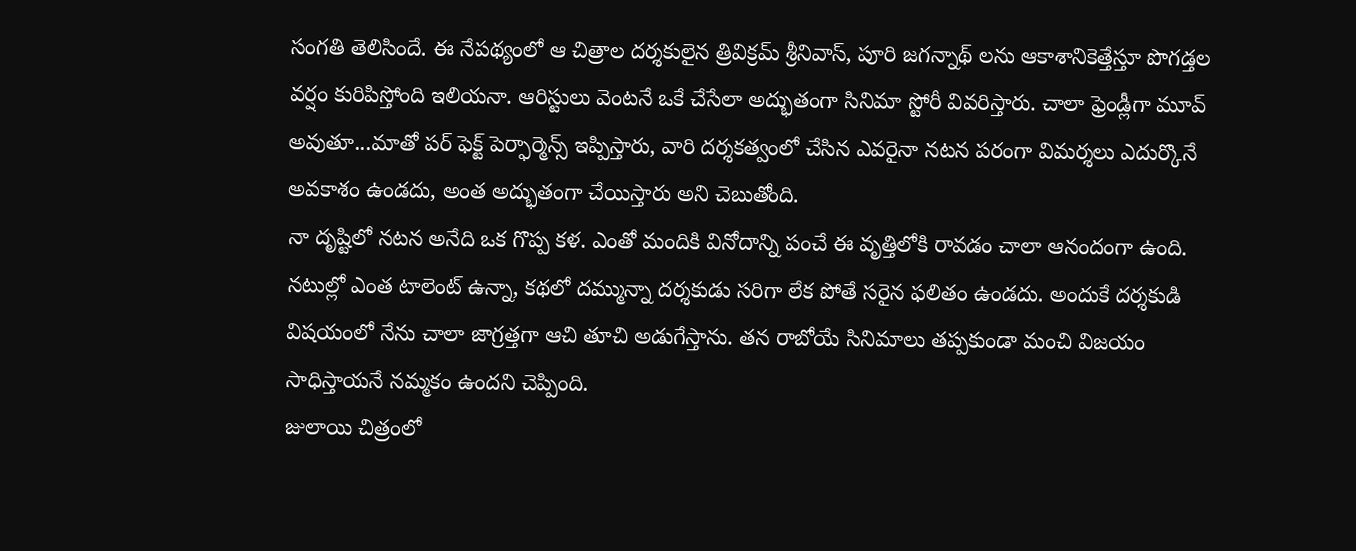సంగతి తెలిసిందే. ఈ నేపథ్యంలో ఆ చిత్రాల దర్శకులైన త్రివిక్రమ్ శ్రీనివాస్, పూరి జగన్నాథ్ లను ఆకాశానికెత్తేస్తూ పొగడ్తల వర్షం కురిపిస్తోంది ఇలియనా. ఆరిస్టులు వెంటనే ఒకే చేసేలా అద్భుతంగా సినిమా స్టోరీ వివరిస్తారు. చాలా ఫ్రెండ్లీగా మూవ్ అవుతూ...మాతో పర్ ఫెక్ట్ పెర్ఫార్మెన్స్ ఇప్పిస్తారు, వారి దర్శకత్వంలో చేసిన ఎవరైనా నటన పరంగా విమర్శలు ఎదుర్కొనే అవకాశం ఉండదు, అంత అద్భుతంగా చేయిస్తారు అని చెబుతోంది.
నా దృష్టిలో నటన అనేది ఒక గొప్ప కళ. ఎంతో మందికి వినోదాన్ని పంచే ఈ వృత్తిలోకి రావడం చాలా ఆనందంగా ఉంది. నటుల్లో ఎంత టాలెంట్ ఉన్నా, కథలో దమ్మున్నా దర్శకుడు సరిగా లేక పోతే సరైన ఫలితం ఉండదు. అందుకే దర్శకుడి విషయంలో నేను చాలా జాగ్రత్తగా ఆచి తూచి అడుగేస్తాను. తన రాబోయే సినిమాలు తప్పకుండా మంచి విజయం సాధిస్తాయనే నమ్మకం ఉందని చెప్పింది.
జులాయి చిత్రంలో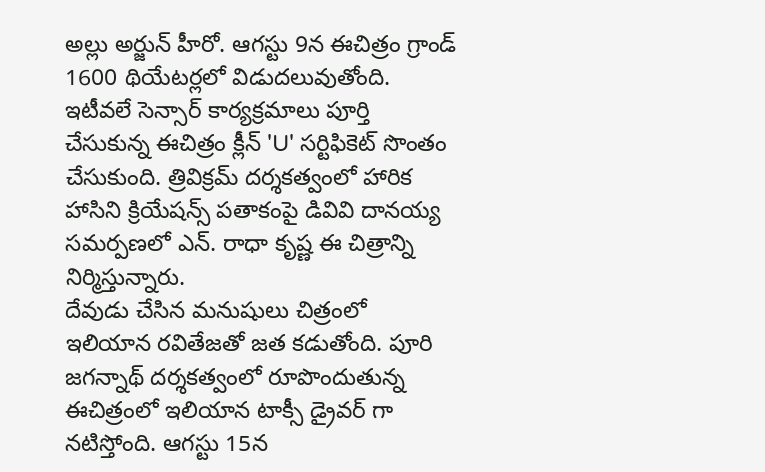అల్లు అర్జున్ హీరో. ఆగస్టు 9న ఈచిత్రం గ్రాండ్ 1600 థియేటర్లలో విడుదలువుతోంది. ఇటీవలే సెన్సార్ కార్యక్రమాలు పూర్తి చేసుకున్న ఈచిత్రం క్లీన్ 'U' సర్టిఫికెట్ సొంతం చేసుకుంది. త్రివిక్రమ్ దర్శకత్వంలో హారిక హాసిని క్రియేషన్స్ పతాకంపై డివివి దానయ్య సమర్పణలో ఎన్. రాధా కృష్ణ ఈ చిత్రాన్ని నిర్మిస్తున్నారు.
దేవుడు చేసిన మనుషులు చిత్రంలో ఇలియాన రవితేజతో జత కడుతోంది. పూరి జగన్నాథ్ దర్శకత్వంలో రూపొందుతున్న ఈచిత్రంలో ఇలియాన టాక్సీ డ్రైవర్ గా నటిస్తోంది. ఆగస్టు 15న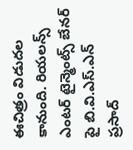ఈచిత్రం విడుదల కానుంది. రియలన్స్ ఎంటర్ టైన్మెంట్స్ బేనర్ పై బి.వి.ఎస్.ఎన్ ప్రసాద్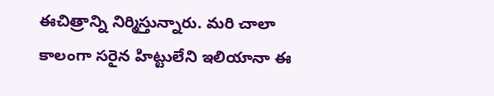ఈచిత్రాన్ని నిర్మిస్తున్నారు. మరి చాలా కాలంగా సరైన హిట్టులేని ఇలియానా ఈ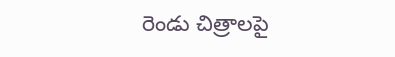రెండు చిత్రాలపై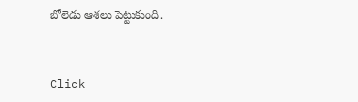బోలెడు ఆశలు పెట్టుకుంది.


Click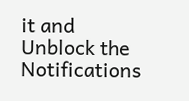it and Unblock the Notifications